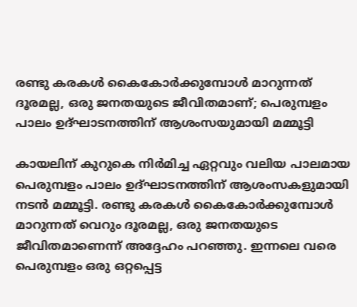രണ്ടു കരകൾ കൈകോർക്കുമ്പോൾ മാറുന്നത് ദൂരമല്ല, ഒരു ജനതയുടെ ജീവിതമാണ്; പെരുമ്പളം പാലം ഉദ്ഘാടനത്തിന് ആശംസയുമായി മമ്മൂട്ടി

കായലിന് കുറുകെ നിർമിച്ച ഏറ്റവും വലിയ പാലമായ പെരുമ്പളം പാലം ഉദ്ഘാടനത്തിന് ആശംസകളുമായി നടൻ മമ്മൂട്ടി. രണ്ടു കരകൾ കൈകോർക്കുമ്പോൾ മാറുന്നത് വെറും ദൂരമല്ല, ഒരു ജനതയുടെ ജീവിതമാണെന്ന് അദ്ദേഹം പറഞ്ഞു. ഇന്നലെ വരെ പെരുമ്പളം ഒരു ഒറ്റപ്പെട്ട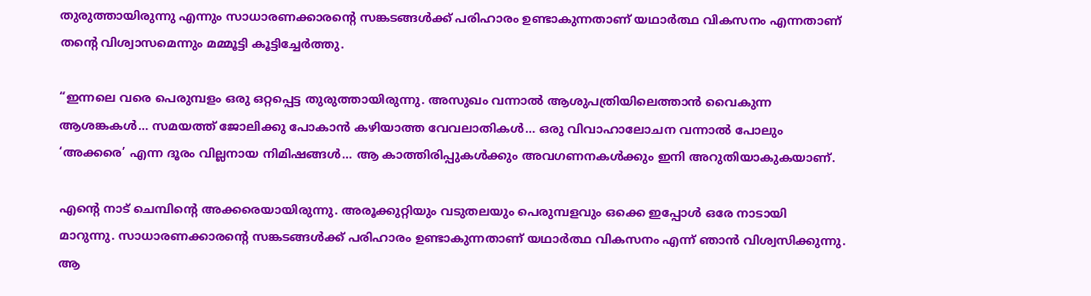തുരുത്തായിരുന്നു എന്നും സാധാരണക്കാരന്റെ സങ്കടങ്ങൾക്ക് പരിഹാരം ഉണ്ടാകുന്നതാണ് യഥാർത്ഥ വികസനം എന്നതാണ് തന്റെ വിശ്വാസമെന്നും മമ്മൂട്ടി കൂട്ടിച്ചേർത്തു.

“ഇന്നലെ വരെ പെരുമ്പളം ഒരു ഒറ്റപ്പെട്ട തുരുത്തായിരുന്നു. അസുഖം വന്നാൽ ആശുപത്രിയിലെത്താൻ വൈകുന്ന ആശങ്കകൾ… സമയത്ത് ജോലിക്കു പോകാൻ കഴിയാത്ത വേവലാതികൾ… ഒരു വിവാഹാലോചന വന്നാൽ പോലും ‘അക്കരെ’ എന്ന ദൂരം വില്ലനായ നിമിഷങ്ങൾ… ആ കാത്തിരിപ്പുകൾക്കും അവഗണനകൾക്കും ഇനി അറുതിയാകുകയാണ്.

എന്റെ നാട് ചെമ്പിന്റെ അക്കരെയായിരുന്നു. അരൂക്കുറ്റിയും വടുതലയും പെരുമ്പളവും ഒക്കെ ഇപ്പോൾ ഒരേ നാടായി മാറുന്നു. സാധാരണക്കാരന്റെ സങ്കടങ്ങൾക്ക് പരിഹാരം ഉണ്ടാകുന്നതാണ് യഥാർത്ഥ വികസനം എന്ന് ഞാൻ വിശ്വസിക്കുന്നു. ആ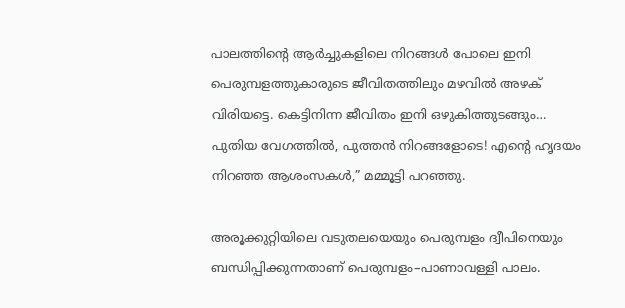പാലത്തിന്റെ ആർച്ചുകളിലെ നിറങ്ങൾ പോലെ ഇനി പെരുമ്പളത്തുകാരുടെ ജീവിതത്തിലും മഴവിൽ അഴക് വിരിയട്ടെ. കെട്ടിനിന്ന ജീവിതം ഇനി ഒഴുകിത്തുടങ്ങും… പുതിയ വേഗത്തിൽ, പുത്തൻ നിറങ്ങളോടെ! എന്റെ ഹൃദയം നിറഞ്ഞ ആശംസകൾ,” മമ്മൂട്ടി പറഞ്ഞു.

അരൂക്കുറ്റിയിലെ വടുതലയെയും പെരുമ്പളം ദ്വീപിനെയും ബന്ധിപ്പിക്കുന്നതാണ് പെരുമ്പളം–പാണാവള്ളി പാലം.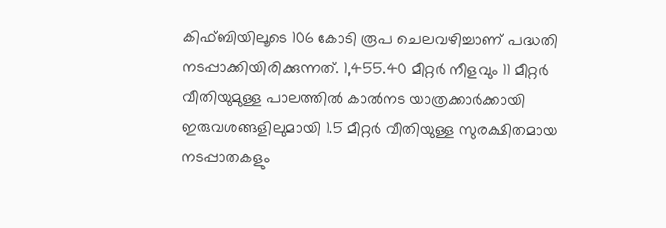കിഫ്ബിയിലൂടെ 106 കോടി രൂപ ചെലവഴിച്ചാണ് പദ്ധതി നടപ്പാക്കിയിരിക്കുന്നത്. 1,455.40 മീറ്റർ നീളവും 11 മീറ്റർ വീതിയുമുള്ള പാലത്തിൽ കാൽനട യാത്രക്കാർക്കായി ഇരുവശങ്ങളിലുമായി 1.5 മീറ്റർ വീതിയുള്ള സുരക്ഷിതമായ നടപ്പാതകളും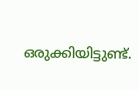ഒരുക്കിയിട്ടുണ്ട്.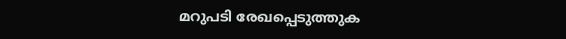മറുപടി രേഖപ്പെടുത്തുക